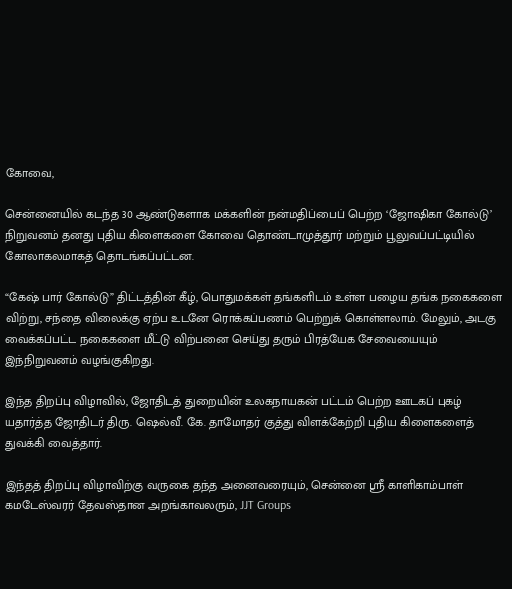கோவை,

சென்னையில் கடந்த 30 ஆண்டுகளாக மக்களின் நன்மதிப்பைப் பெற்ற ‘ஜோஷிகா கோல்டு’ நிறுவனம் தனது புதிய கிளைகளை கோவை தொண்டாமுத்தூர் மற்றும் பூலுவப்பட்டியில்  கோலாகலமாகத் தொடங்கப்பட்டன.

“கேஷ் பார் கோல்டு” திட்டத்தின் கீழ், பொதுமக்கள் தங்களிடம் உள்ள பழைய தங்க நகைகளை விற்று, சந்தை விலைக்கு ஏற்ப உடனே ரொக்கப்பணம் பெற்றுக் கொள்ளலாம். மேலும், அடகு வைக்கப்பட்ட நகைகளை மீட்டு விற்பனை செய்து தரும் பிரத்யேக சேவையையும் இந்நிறுவனம் வழங்குகிறது.

இந்த திறப்பு விழாவில், ஜோதிடத் துறையின் உலகநாயகன் பட்டம் பெற்ற ஊடகப் புகழ் யதார்த்த ஜோதிடர் திரு. ஷெல்வீ. கே. தாமோதர் குத்து விளக்கேற்றி புதிய கிளைகளைத் துவக்கி வைத்தார்.

இந்தத் திறப்பு விழாவிற்கு வருகை தந்த அனைவரையும், சென்னை ஸ்ரீ காளிகாம்பாள் கமடேஸ்வரர் தேவஸ்தான அறங்காவலரும், JJT Groups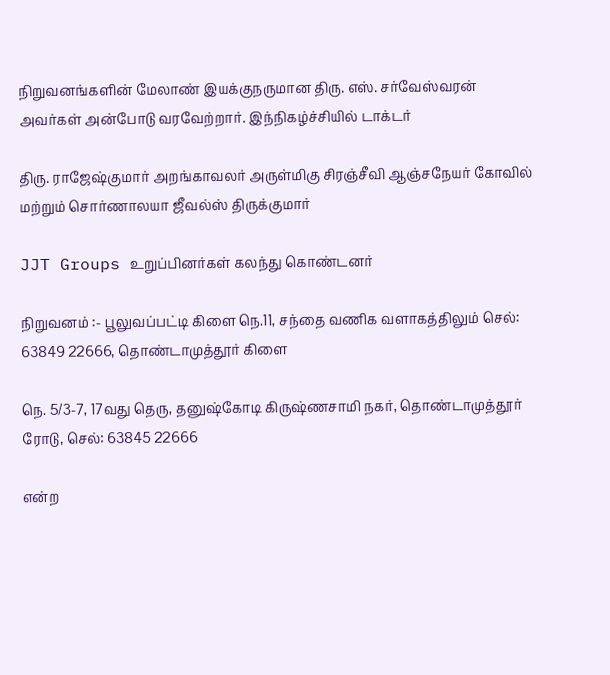நிறுவனங்களின் மேலாண் இயக்குநருமான திரு. எஸ். சர்வேஸ்வரன் அவர்கள் அன்போடு வரவேற்றார். இந்நிகழ்ச்சியில் டாக்டர்

திரு. ராஜேஷ்குமார் அறங்காவலர் அருள்மிகு சிரஞ்சீவி ஆஞ்சநேயர் கோவில் மற்றும் சொர்ணாலயா ஜீவல்ஸ் திருக்குமார்

JJT Groups உறுப்பினர்கள் கலந்து கொண்டனர்

நிறுவனம் :- பூலுவப்பட்டி கிளை நெ.11, சந்தை வணிக வளாகத்திலும் செல்: 63849 22666, தொண்டாமுத்தூர் கிளை

நெ. 5/3-7, 17வது தெரு, தனுஷ்கோடி கிருஷ்ணசாமி நகர், தொண்டாமுத்தூர் ரோடு, செல்: 63845 22666

என்ற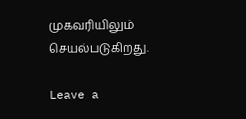முகவரியிலும் செயல்படுகிறது.

Leave a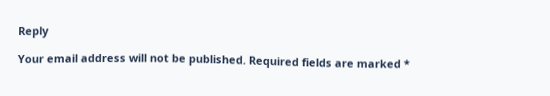Reply

Your email address will not be published. Required fields are marked *